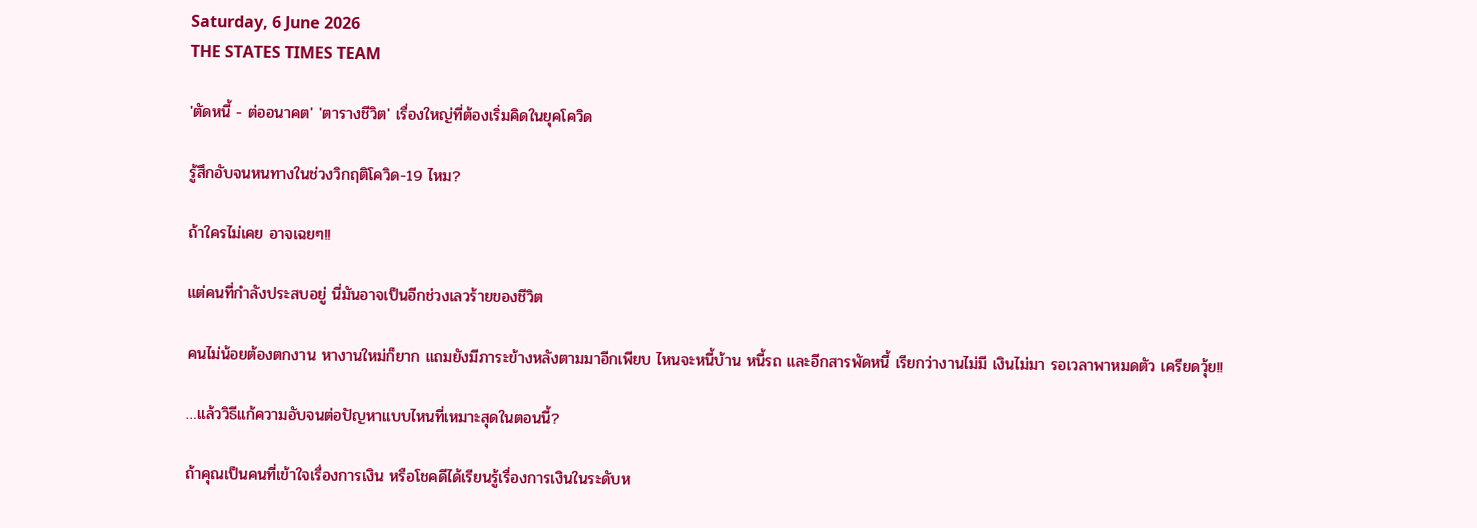Saturday, 6 June 2026
THE STATES TIMES TEAM

'ตัดหนี้ - ต่ออนาคต' 'ตารางชีวิต' เรื่องใหญ่ที่ต้องเริ่มคิดในยุคโควิด

รู้สึกอับจนหนทางในช่วงวิกฤติโควิด-19 ไหม?

ถ้าใครไม่เคย อาจเฉยๆ!!

แต่คนที่กำลังประสบอยู่ นี่มันอาจเป็นอีกช่วงเลวร้ายของชีวิต

คนไม่น้อยต้องตกงาน หางานใหม่ก็ยาก แถมยังมีภาระข้างหลังตามมาอีกเพียบ ไหนจะหนี้บ้าน หนี้รถ และอีกสารพัดหนี้ เรียกว่างานไม่มี เงินไม่มา รอเวลาพาหมดตัว เครียดวุ้ย!!

…แล้ววิธีแก้ความอับจนต่อปัญหาแบบไหนที่เหมาะสุดในตอนนี้?

ถ้าคุณเป็นคนที่เข้าใจเรื่องการเงิน หรือโชคดีได้เรียนรู้เรื่องการเงินในระดับห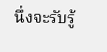นึ่งจะรับรู้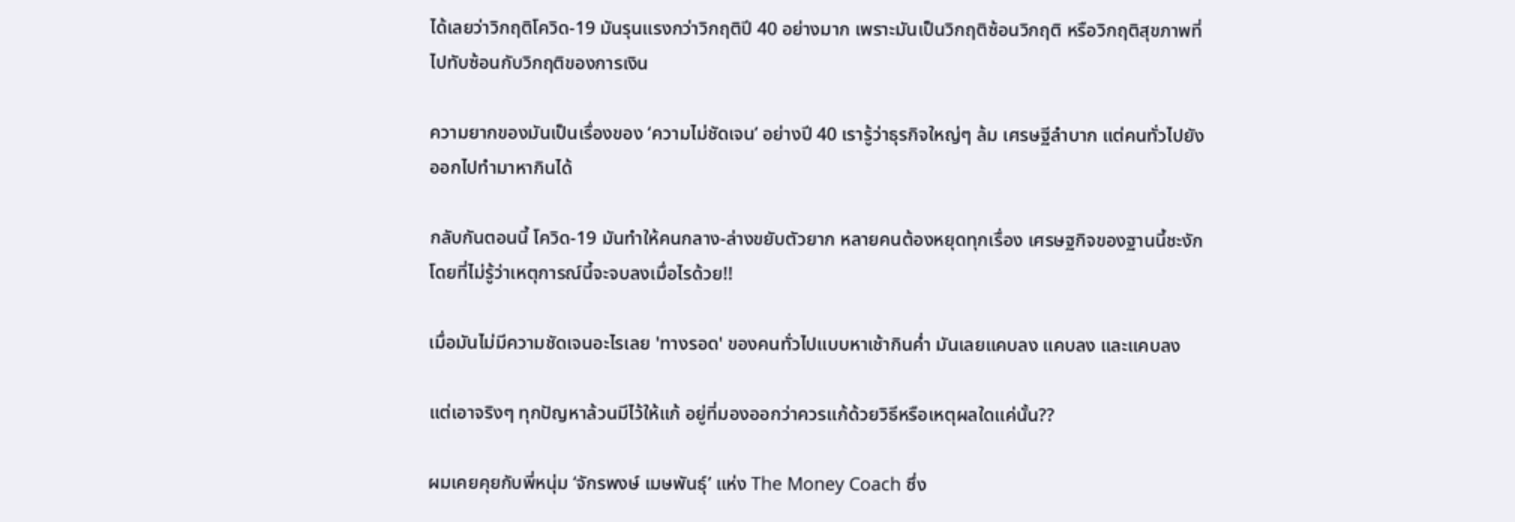ได้เลยว่าวิกฤติโควิด-19 มันรุนแรงกว่าวิกฤติปี 40 อย่างมาก เพราะมันเป็นวิกฤติซ้อนวิกฤติ หรือวิกฤติสุขภาพที่ไปทับซ้อนกับวิกฤติของการเงิน

ความยากของมันเป็นเรื่องของ ‘ความไม่ชัดเจน’ อย่างปี 40 เรารู้ว่าธุรกิจใหญ่ๆ ล้ม เศรษฐีลำบาก แต่คนทั่วไปยังออกไปทำมาหากินได้

กลับกันตอนนี้ โควิด-19 มันทำให้คนกลาง-ล่างขยับตัวยาก หลายคนต้องหยุดทุกเรื่อง เศรษฐกิจของฐานนี้ชะงัก โดยที่ไม่รู้ว่าเหตุการณ์นี้จะจบลงเมื่อไรด้วย!!

เมื่อมันไม่มีความชัดเจนอะไรเลย 'ทางรอด' ของคนทั่วไปแบบหาเช้ากินค่ำ มันเลยแคบลง แคบลง และแคบลง

แต่เอาจริงๆ ทุกปัญหาล้วนมีไว้ให้แก้ อยู่ที่มองออกว่าควรแก้ด้วยวิธีหรือเหตุผลใดแค่นั้น??

ผมเคยคุยกับพี่หนุ่ม ‘จักรพงษ์ เมษพันธุ์’ แห่ง The Money Coach ซึ่ง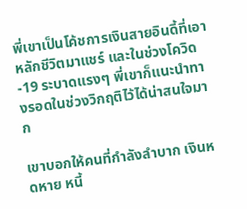พี่เขาเป็นโค้ชการเงินสายอินดี้ที่เอาหลักชีวิตมาแชร์ และในช่วงโควิด-19 ระบาดแรงๆ พี่เขาก็แนะนำทางรอดในช่วงวิกฤติไว้ได้น่าสนใจมาก

เขาบอกให้คนที่กำลังลำบาก เงินหดหาย หนี้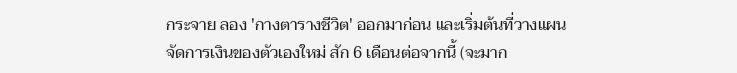กระจาย ลอง 'กางตารางชีวิต' ออกมาก่อน และเริ่มต้นที่วางแผนจัดการเงินของตัวเองใหม่ สัก 6 เดือนต่อจากนี้ (จะมาก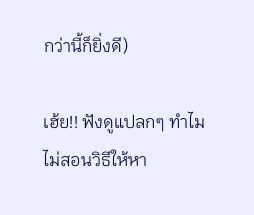กว่านี้ก็ยิ่งดี)

เฮ้ย!! ฟังดูแปลกๆ ทำไมไม่สอนวิธีให้หา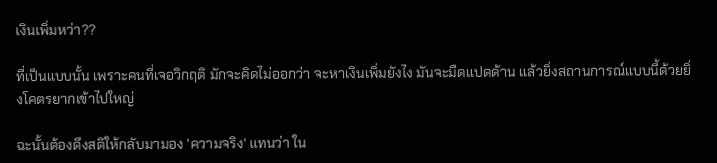เงินเพิ่มหว่า??

ที่เป็นแบบนั้น เพราะคนที่เจอวิกฤติ มักจะคิดไม่ออกว่า จะหาเงินเพิ่มยังไง มันจะมืดแปดด้าน แล้วยิ่งสถานการณ์แบบนี้ด้วยยิ่งโคตรยากเข้าไปใหญ่

ฉะนั้นต้องดึงสติให้กลับมามอง 'ความจริง' แทนว่า ใน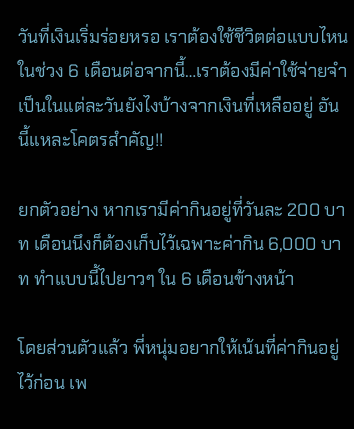วันที่เงินเริ่มร่อยหรอ เราต้องใช้ชีวิตต่อแบบไหนในช่วง 6 เดือนต่อจากนี้…เราต้องมีค่าใช้จ่ายจำเป็นในแต่ละวันยังไงบ้างจากเงินที่เหลืออยู่ อันนี้แหละโคตรสำคัญ!!

ยกตัวอย่าง หากเรามีค่ากินอยู่ที่วันละ 200 บาท เดือนนึงก็ต้องเก็บไว้เฉพาะค่ากิน 6,000 บาท ทำแบบนี้ไปยาวๆ ใน 6 เดือนข้างหน้า

โดยส่วนตัวแล้ว พี่หนุ่มอยากให้เน้นที่ค่ากินอยู่ไว้ก่อน เพ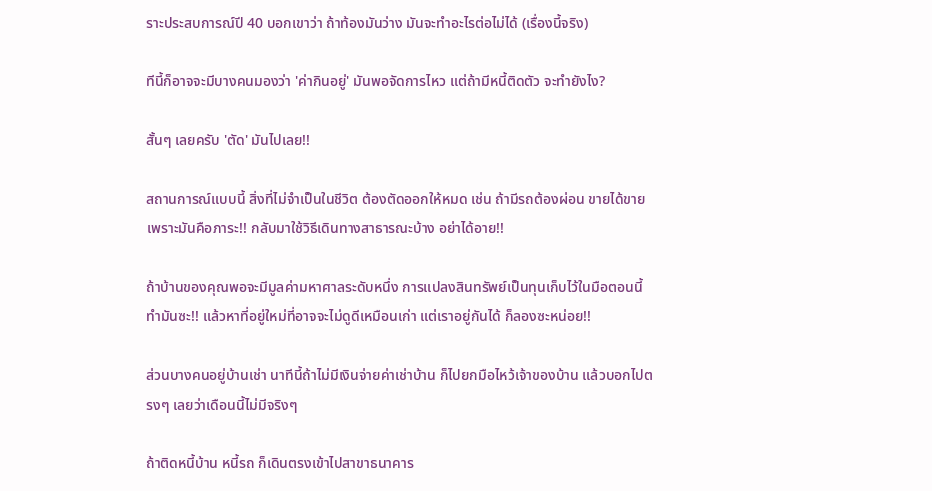ราะประสบการณ์ปี 40 บอกเขาว่า ถ้าท้องมันว่าง มันจะทำอะไรต่อไม่ได้ (เรื่องนี้จริง)

ทีนี้ก็อาจจะมีบางคนมองว่า 'ค่ากินอยู่' มันพอจัดการไหว แต่ถ้ามีหนี้ติดตัว จะทำยังไง?

สั้นๆ เลยครับ 'ตัด' มันไปเลย!!

สถานการณ์แบบนี้ สิ่งที่ไม่จำเป็นในชีวิต ต้องตัดออกให้หมด เช่น ถ้ามีรถต้องผ่อน ขายได้ขาย เพราะมันคือภาระ!! กลับมาใช้วิธีเดินทางสาธารณะบ้าง อย่าได้อาย!!

ถ้าบ้านของคุณพอจะมีมูลค่ามหาศาลระดับหนึ่ง การแปลงสินทรัพย์เป็นทุนเก็บไว้ในมือตอนนี้ ทำมันซะ!! แล้วหาที่อยู่ใหม่ที่อาจจะไม่ดูดีเหมือนเก่า แต่เราอยู่กันได้ ก็ลองซะหน่อย!!

ส่วนบางคนอยู่บ้านเช่า นาทีนี้ถ้าไม่มีเงินจ่ายค่าเช่าบ้าน ก็ไปยกมือไหว้เจ้าของบ้าน แล้วบอกไปตรงๆ เลยว่าเดือนนี้ไม่มีจริงๆ

ถ้าติดหนี้บ้าน หนี้รถ ก็เดินตรงเข้าไปสาขาธนาคาร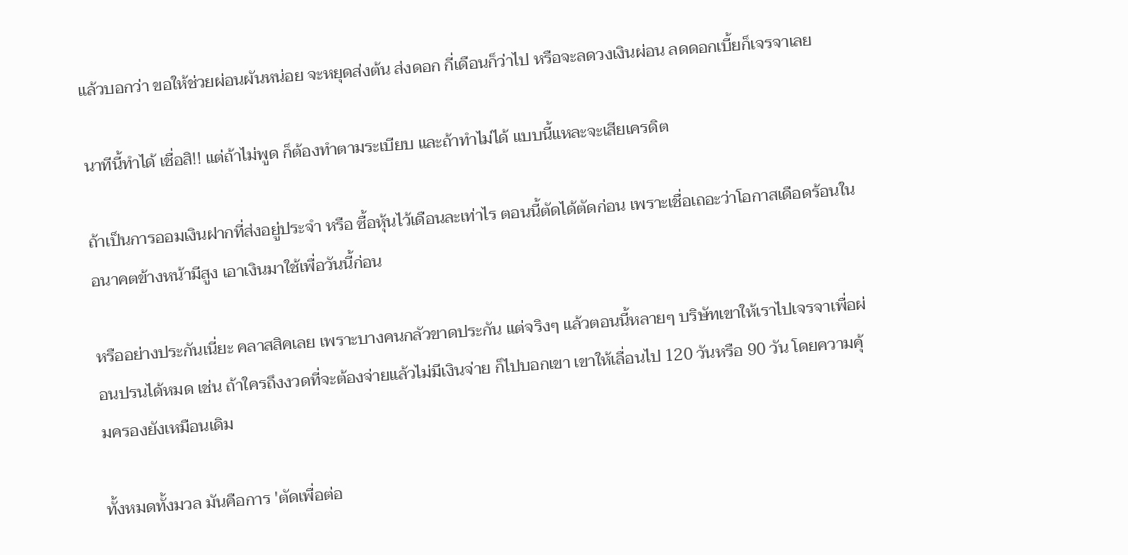แล้วบอกว่า ขอให้ช่วยผ่อนผันหน่อย จะหยุดส่งต้น ส่งดอก กี่เดือนก็ว่าไป หรือจะลดวงเงินผ่อน ลดดอกเบี้ยก็เจรจาเลย

นาทีนี้ทำได้ เชื่อสิ!! แต่ถ้าไม่พูด ก็ต้องทำตามระเบียบ และถ้าทำไม่ได้ แบบนี้แหละจะเสียเครดิต

ถ้าเป็นการออมเงินฝากที่ส่งอยู่ประจำ หรือ ซื้อหุ้นไว้เดือนละเท่าไร ตอนนี้ตัดได้ตัดก่อน เพราะเชื่อเถอะว่าโอกาสเดือดร้อนในอนาคตข้างหน้ามีสูง เอาเงินมาใช้เพื่อวันนี้ก่อน

หรืออย่างประกันเนี่ยะ คลาสสิคเลย เพราะบางคนกลัวขาดประกัน แต่จริงๆ แล้วตอนนี้หลายๆ บริษัทเขาให้เราไปเจรจาเพื่อผ่อนปรนได้หมด เช่น ถ้าใครถึงงวดที่จะต้องจ่ายแล้วไม่มีเงินจ่าย ก็ไปบอกเขา เขาให้เลื่อนไป 120 วันหรือ 90 วัน โดยความคุ้มครองยังเหมือนเดิม

ทั้งหมดทั้งมวล มันคือการ 'ตัดเพื่อต่อ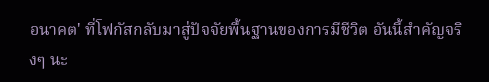อนาคต' ที่โฟกัสกลับมาสู่ปัจจัยพื้นฐานของการมีชีวิต อันนี้สำคัญจริงๆ นะ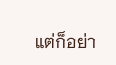แต่ก็อย่า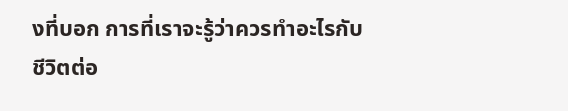งที่บอก การที่เราจะรู้ว่าควรทำอะไรกับชีวิตต่อ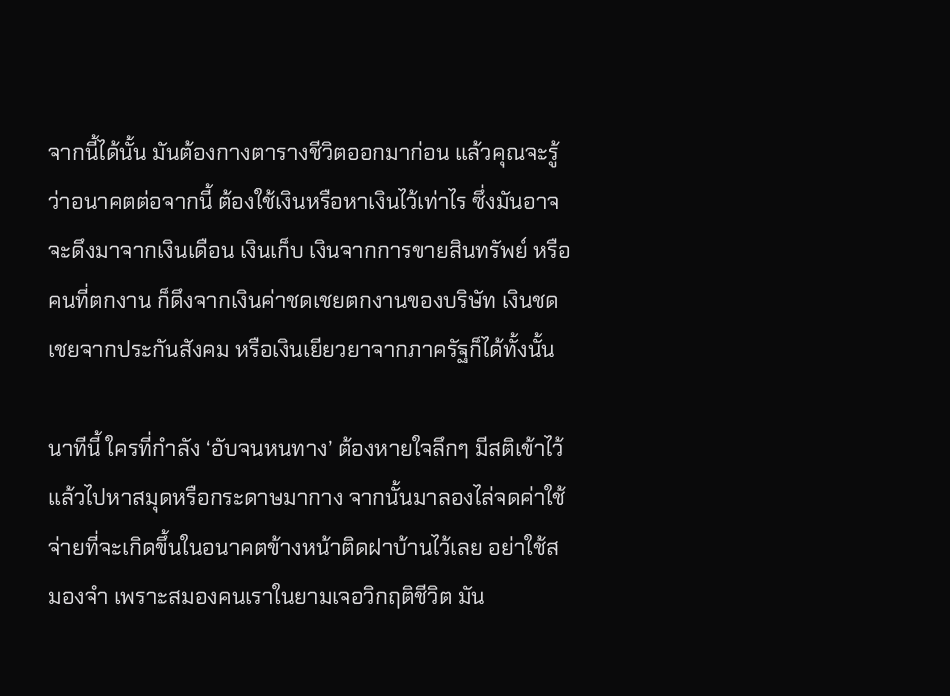จากนี้ได้นั้น มันต้องกางตารางชีวิตออกมาก่อน แล้วคุณจะรู้ว่าอนาคตต่อจากนี้ ต้องใช้เงินหรือหาเงินไว้เท่าไร ซึ่งมันอาจจะดึงมาจากเงินเดือน เงินเก็บ เงินจากการขายสินทรัพย์ หรือคนที่ตกงาน ก็ดึงจากเงินค่าชดเชยตกงานของบริษัท เงินชดเชยจากประกันสังคม หรือเงินเยียวยาจากภาครัฐก็ได้ทั้งนั้น

นาทีนี้ ใครที่กำลัง ‘อับจนหนทาง’ ต้องหายใจลึกๆ มีสติเข้าไว้ แล้วไปหาสมุดหรือกระดาษมากาง จากนั้นมาลองไล่จดค่าใช้จ่ายที่จะเกิดขึ้นในอนาคตข้างหน้าติดฝาบ้านไว้เลย อย่าใช้สมองจำ เพราะสมองคนเราในยามเจอวิกฤติชีวิต มัน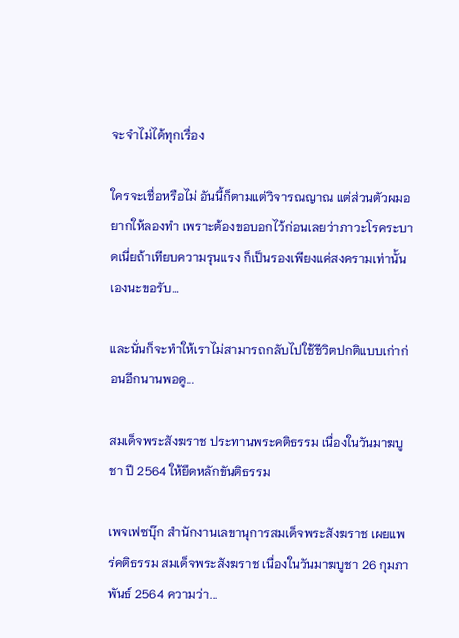จะจำไม่ได้ทุกเรื่อง

ใครจะเชื่อหรือไม่ อันนี้ก็ตามแต่วิจารณญาณ แต่ส่วนตัวผมอยากให้ลองทำ เพราะต้องขอบอกไว้ก่อนเลยว่าภาวะโรคระบาดเนี่ยถ้าเทียบความรุนแรง ก็เป็นรองเพียงแค่สงครามเท่านั้นเองนะขอรับ…

และนั่นก็จะทำให้เราไม่สามารถกลับไปใช้ชีวิตปกติแบบเก่าก่อนอีกนานพอดู...

สมเด็จพระสังฆราช ประทานพระคติธรรม เนื่องในวันมาฆบูชา ปี 2564 ให้ยึดหลักขันติธรรม

เพจเฟซบุ๊ก สำนักงานเลขานุการสมเด็จพระสังฆราช เผยแพร่คติธรรม สมเด็จพระสังฆราช เนื่องในวันมาฆบูชา 26 กุมภาพันธ์ 2564 ความว่า...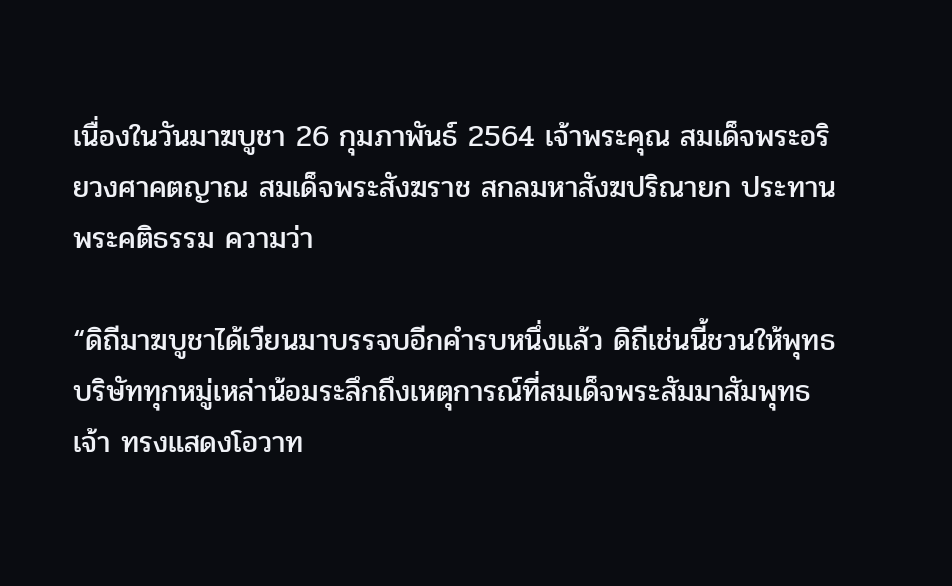เนื่องในวันมาฆบูชา 26 กุมภาพันธ์ 2564 เจ้าพระคุณ สมเด็จพระอริยวงศาคตญาณ สมเด็จพระสังฆราช สกลมหาสังฆปริณายก ประทานพระคติธรรม ความว่า

“ดิถีมาฆบูชาได้เวียนมาบรรจบอีกคำรบหนึ่งแล้ว ดิถีเช่นนี้ชวนให้พุทธบริษัททุกหมู่เหล่าน้อมระลึกถึงเหตุการณ์ที่สมเด็จพระสัมมาสัมพุทธเจ้า ทรงแสดงโอวาท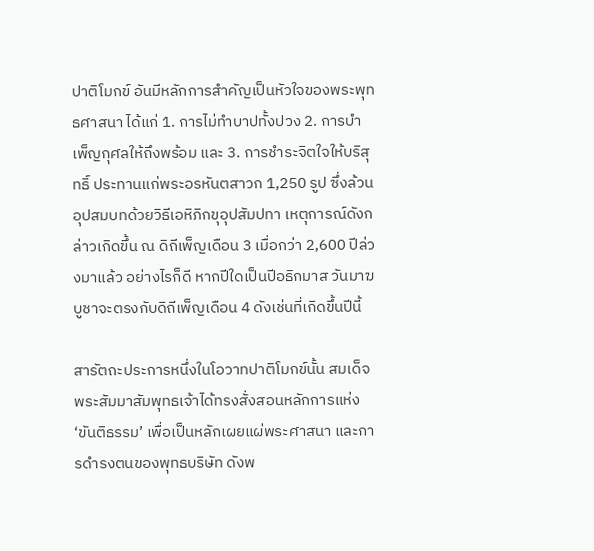ปาติโมกข์ อันมีหลักการสำคัญเป็นหัวใจของพระพุทธศาสนา ได้แก่ 1. การไม่ทำบาปทั้งปวง 2. การบำเพ็ญกุศลให้ถึงพร้อม และ 3. การชำระจิตใจให้บริสุทธิ์ ประทานแก่พระอรหันตสาวก 1,250 รูป ซึ่งล้วนอุปสมบทด้วยวิธีเอหิภิกขุอุปสัมปทา เหตุการณ์ดังกล่าวเกิดขึ้น ณ ดิถีเพ็ญเดือน 3 เมื่อกว่า 2,600 ปีล่วงมาแล้ว อย่างไรก็ดี หากปีใดเป็นปีอธิกมาส วันมาฆบูชาจะตรงกับดิถีเพ็ญเดือน 4 ดังเช่นที่เกิดขึ้นปีนี้

สารัตถะประการหนึ่งในโอวาทปาติโมกข์นั้น สมเด็จพระสัมมาสัมพุทธเจ้าได้ทรงสั่งสอนหลักการแห่ง ‘ขันติธรรม’ เพื่อเป็นหลักเผยแผ่พระศาสนา และการดำรงตนของพุทธบริษัท ดังพ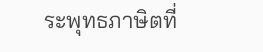ระพุทธภาษิตที่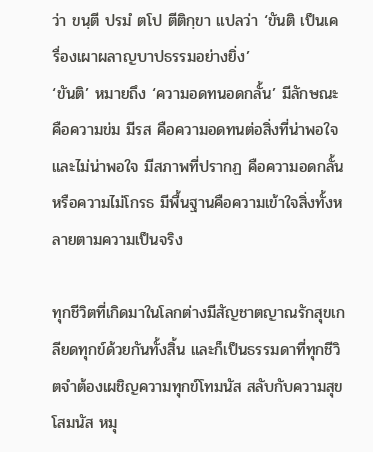ว่า ขนฺตี ปรมํ ตโป ตีติกฺขา แปลว่า ‘ขันติ เป็นเครื่องเผาผลาญบาปธรรมอย่างยิ่ง’
‘ขันติ’ หมายถึง ‘ความอดทนอดกลั้น’ มีลักษณะ คือความข่ม มีรส คือความอดทนต่อสิ่งที่น่าพอใจและไม่น่าพอใจ มีสภาพที่ปรากฏ คือความอดกลั้นหรือความไม่โกรธ มีพื้นฐานคือความเข้าใจสิ่งทั้งหลายตามความเป็นจริง

ทุกชีวิตที่เกิดมาในโลกต่างมีสัญชาตญาณรักสุขเกลียดทุกข์ด้วยกันทั้งสิ้น และก็เป็นธรรมดาที่ทุกชีวิตจำต้องเผชิญความทุกข์โทมนัส สลับกับความสุขโสมนัส หมุ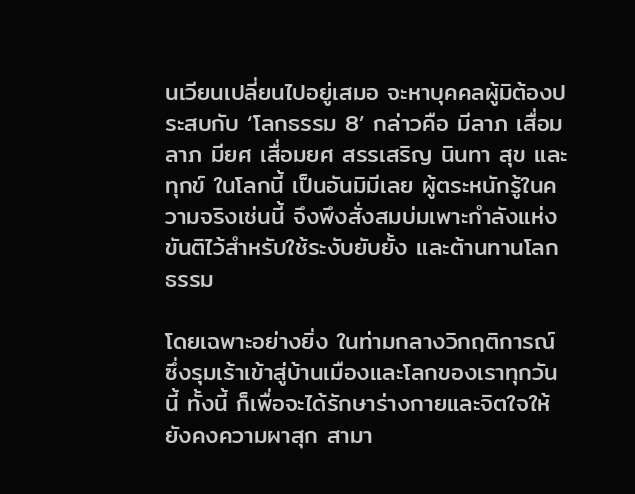นเวียนเปลี่ยนไปอยู่เสมอ จะหาบุคคลผู้มิต้องประสบกับ ‘โลกธรรม 8’ กล่าวคือ มีลาภ เสื่อมลาภ มียศ เสื่อมยศ สรรเสริญ นินทา สุข และทุกข์ ในโลกนี้ เป็นอันมิมีเลย ผู้ตระหนักรู้ในความจริงเช่นนี้ จึงพึงสั่งสมบ่มเพาะกำลังแห่งขันติไว้สำหรับใช้ระงับยับยั้ง และต้านทานโลกธรรม

โดยเฉพาะอย่างยิ่ง ในท่ามกลางวิกฤติการณ์ ซึ่งรุมเร้าเข้าสู่บ้านเมืองและโลกของเราทุกวันนี้ ทั้งนี้ ก็เพื่อจะได้รักษาร่างกายและจิตใจให้ยังคงความผาสุก สามา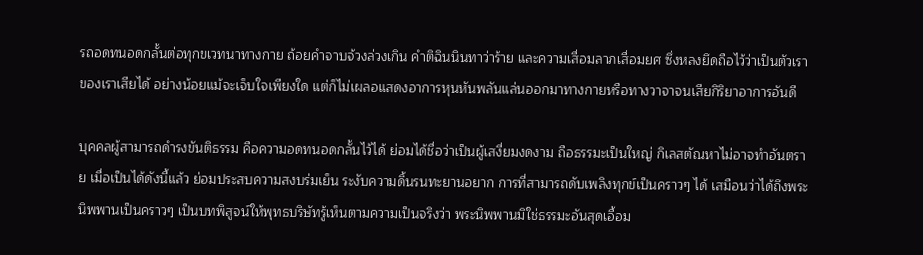รถอดทนอดกลั้นต่อทุกขเวทนาทางกาย ถ้อยคำจาบจ้วงล่วงเกิน คำติฉินนินทาว่าร้าย และความเสื่อมลาภเสื่อมยศ ซึ่งหลงยึดถือไว้ว่าเป็นตัวเราของเราเสียได้ อย่างน้อยแม้จะเจ็บใจเพียงใด แต่ก็ไม่เผลอแสดงอาการหุนหันพลันแล่นออกมาทางกายหรือทางวาจาจนเสียกิริยาอาการอันดี

บุคคลผู้สามารถดำรงขันติธรรม คือความอดทนอดกลั้นไว้ได้ ย่อมได้ชื่อว่าเป็นผู้เสงี่ยมงดงาม ถือธรรมะเป็นใหญ่ กิเลสตัณหาไม่อาจทำอันตราย เมื่อเป็นได้ดังนี้แล้ว ย่อมประสบความสงบร่มเย็น ระงับความดิ้นรนทะยานอยาก การที่สามารถดับเพลิงทุกข์เป็นคราวๆ ได้ เสมือนว่าได้ถึงพระนิพพานเป็นคราวๆ เป็นบทพิสูจน์ให้พุทธบริษัทรู้เห็นตามความเป็นจริงว่า พระนิพพานมิใช่ธรรมะอันสุดเอื้อม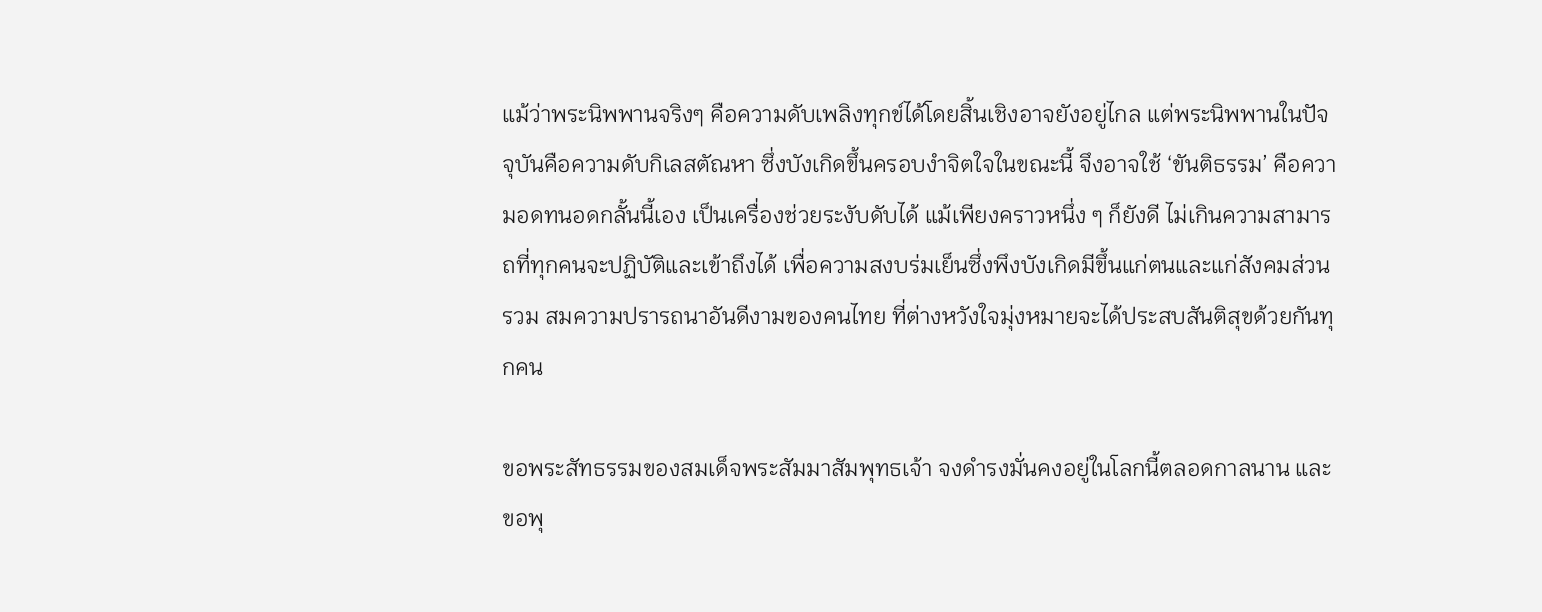แม้ว่าพระนิพพานจริงๆ คือความดับเพลิงทุกข์ได้โดยสิ้นเชิงอาจยังอยู่ไกล แต่พระนิพพานในปัจจุบันคือความดับกิเลสตัณหา ซึ่งบังเกิดขึ้นครอบงำจิตใจในขณะนี้ จึงอาจใช้ ‘ขันติธรรม’ คือความอดทนอดกลั้นนี้เอง เป็นเครื่องช่วยระงับดับได้ แม้เพียงคราวหนึ่ง ๆ ก็ยังดี ไม่เกินความสามารถที่ทุกคนจะปฏิบัติและเข้าถึงได้ เพื่อความสงบร่มเย็นซึ่งพึงบังเกิดมีขึ้นแก่ตนและแก่สังคมส่วนรวม สมความปรารถนาอันดีงามของคนไทย ที่ต่างหวังใจมุ่งหมายจะได้ประสบสันติสุขด้วยกันทุกคน

ขอพระสัทธรรมของสมเด็จพระสัมมาสัมพุทธเจ้า จงดำรงมั่นคงอยู่ในโลกนี้ตลอดกาลนาน และขอพุ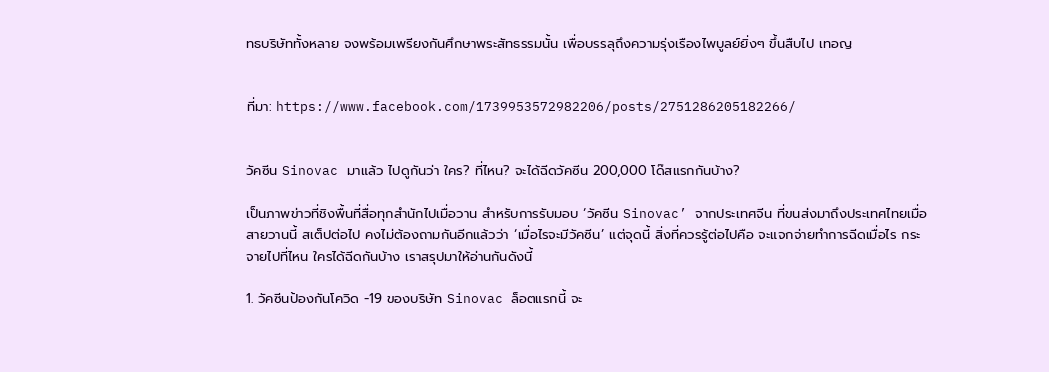ทธบริษัททั้งหลาย จงพร้อมเพรียงกันศึกษาพระสัทธรรมนั้น เพื่อบรรลุถึงความรุ่งเรืองไพบูลย์ยิ่งๆ ขึ้นสืบไป เทอญ


ที่มา: https://www.facebook.com/1739953572982206/posts/2751286205182266/


วัคซีน Sinovac มาแล้ว ไปดูกันว่า ใคร? ที่ไหน? จะได้ฉีดวัคซีน 200,000 โด๊สแรกกันบ้าง?

เป็นภาพข่าวที่ชิงพื้นที่สื่อทุกสำนักไปเมื่อวาน สำหรับการรับมอบ ‘วัคซีน Sinovac’ จากประเทศจีน ที่ขนส่งมาถึงประเทศไทยเมื่อสายวานนี้ สเต็ปต่อไป คงไม่ต้องถามกันอีกแล้วว่า ‘เมื่อไรจะมีวัคซีน’ แต่จุดนี้ สิ่งที่ควรรู้ต่อไปคือ จะแจกจ่ายทำการฉีดเมื่อไร กระจายไปที่ไหน ใครได้ฉีดกันบ้าง เราสรุปมาให้อ่านกันดังนี้

1. วัคซีนป้องกันโควิด -19 ของบริษัท Sinovac ล็อตแรกนี้ จะ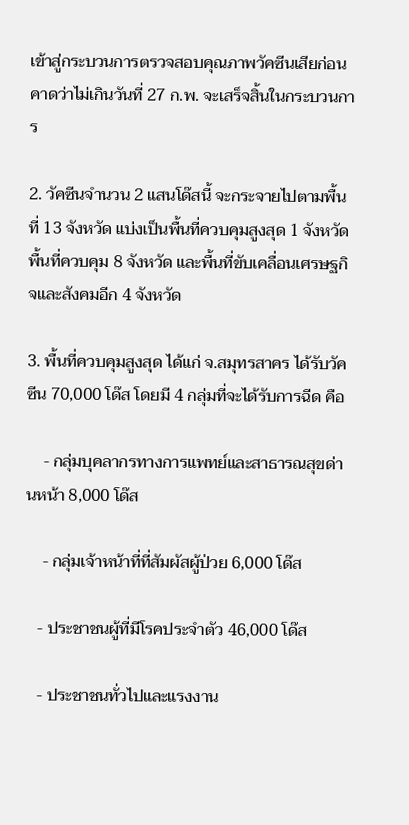เข้าสู่กระบวนการตรวจสอบคุณภาพวัคซีนเสียก่อน คาดว่าไม่เกินวันที่ 27 ก.พ. จะเสร็จสิ้นในกระบวนการ

2. วัคซีนจำนวน 2 แสนโด๊สนี้ จะกระจายไปตามพื้นที่ 13 จังหวัด แบ่งเป็นพื้นที่ควบคุมสูงสุด 1 จังหวัด พื้นที่ควบคุม 8 จังหวัด และพื้นที่ขับเคลื่อนเศรษฐกิจและสังคมอีก 4 จังหวัด

3. พื้นที่ควบคุมสูงสุด ได้แก่ จ.สมุทรสาคร ได้รับวัคซีน 70,000 โด๊ส โดยมี 4 กลุ่มที่จะได้รับการฉีด คือ

    - กลุ่มบุคลากรทางการแพทย์และสาธารณสุขด่านหน้า 8,000 โด๊ส

    - กลุ่มเจ้าหน้าที่ที่สัมผัสผู้ป่วย 6,000 โด๊ส

   - ประชาชนผู้ที่มีโรคประจำตัว 46,000 โด๊ส

   - ประชาชนทั่วไปและแรงงาน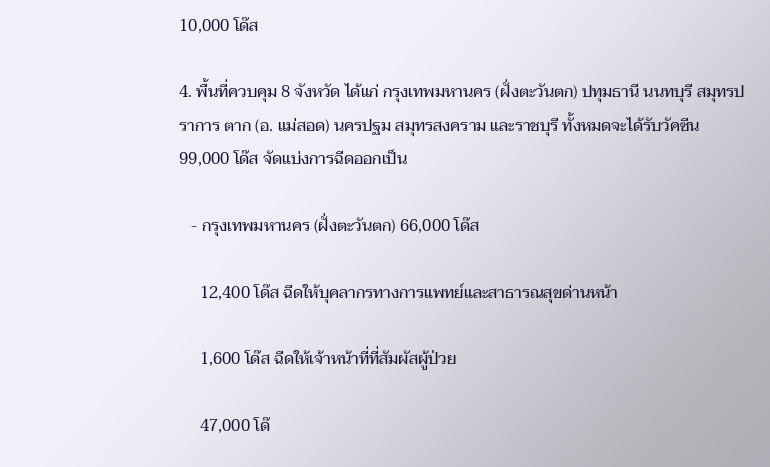10,000 โด๊ส

4. พื้นที่ควบคุม 8 จังหวัด ได้แก่ กรุงเทพมหานคร (ฝั่งตะวันตก) ปทุมธานี นนทบุรี สมุทรปราการ ตาก (อ. แม่สอด) นครปฐม สมุทรสงคราม และราชบุรี ทั้งหมดจะได้รับวัคซีน 99,000 โด๊ส จัดแบ่งการฉีดออกเป็น

   - กรุงเทพมหานคร (ฝั่งตะวันตก) 66,000 โด๊ส

     12,400 โด๊ส ฉีดให้บุคลากรทางการแพทย์และสาธารณสุขด่านหน้า

     1,600 โด๊ส ฉีดให้เจ้าหน้าที่ที่สัมผัสผู้ป่วย

     47,000 โด๊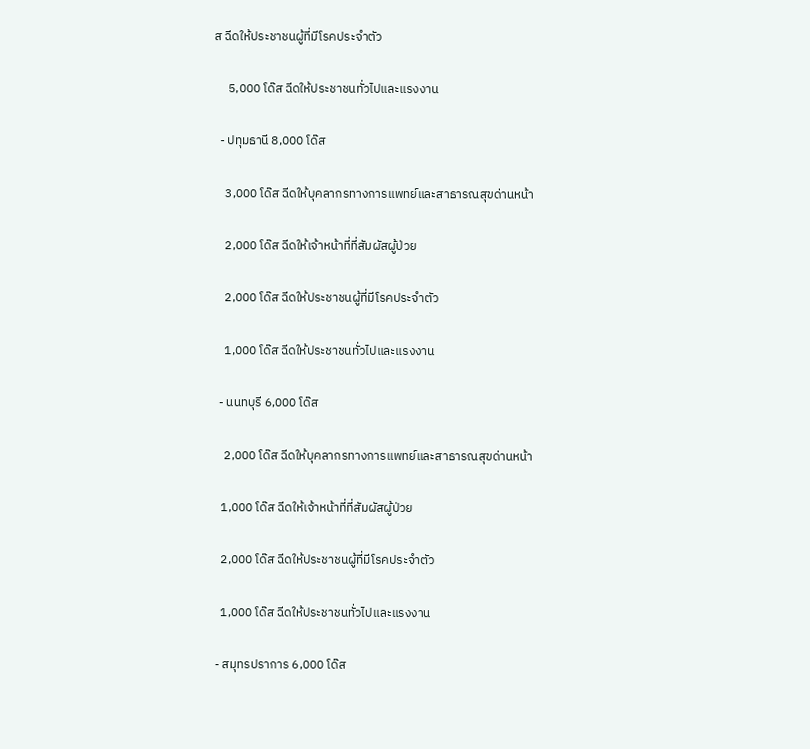ส ฉีดให้ประชาชนผู้ที่มีโรคประจำตัว

     5,000 โด๊ส ฉีดให้ประชาชนทั่วไปและแรงงาน

  - ปทุมธานี 8,000 โด๊ส

    3,000 โด๊ส ฉีดให้บุคลากรทางการแพทย์และสาธารณสุขด่านหน้า

    2,000 โด๊ส ฉีดให้เจ้าหน้าที่ที่สัมผัสผู้ป่วย

    2,000 โด๊ส ฉีดให้ประชาชนผู้ที่มีโรคประจำตัว

    1,000 โด๊ส ฉีดให้ประชาชนทั่วไปและแรงงาน

  - นนทบุรี 6,000 โด๊ส

    2,000 โด๊ส ฉีดให้บุคลากรทางการแพทย์และสาธารณสุขด่านหน้า

   1,000 โด๊ส ฉีดให้เจ้าหน้าที่ที่สัมผัสผู้ป่วย

   2,000 โด๊ส ฉีดให้ประชาชนผู้ที่มีโรคประจำตัว

   1,000 โด๊ส ฉีดให้ประชาชนทั่วไปและแรงงาน

 - สมุทรปราการ 6,000 โด๊ส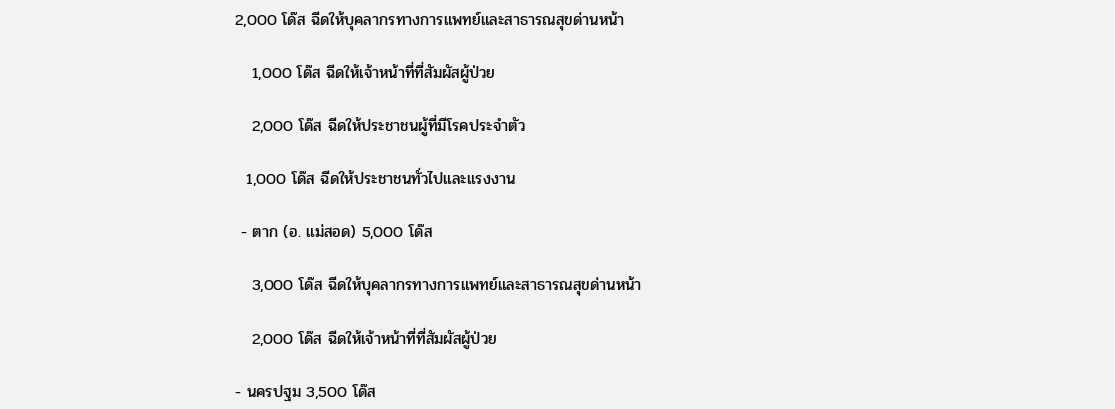2,000 โด๊ส ฉีดให้บุคลากรทางการแพทย์และสาธารณสุขด่านหน้า

   1,000 โด๊ส ฉีดให้เจ้าหน้าที่ที่สัมผัสผู้ป่วย

   2,000 โด๊ส ฉีดให้ประชาชนผู้ที่มีโรคประจำตัว

  1,000 โด๊ส ฉีดให้ประชาชนทั่วไปและแรงงาน

 - ตาก (อ. แม่สอด) 5,000 โด๊ส

   3,000 โด๊ส ฉีดให้บุคลากรทางการแพทย์และสาธารณสุขด่านหน้า

   2,000 โด๊ส ฉีดให้เจ้าหน้าที่ที่สัมผัสผู้ป่วย

- นครปฐม 3,500 โด๊ส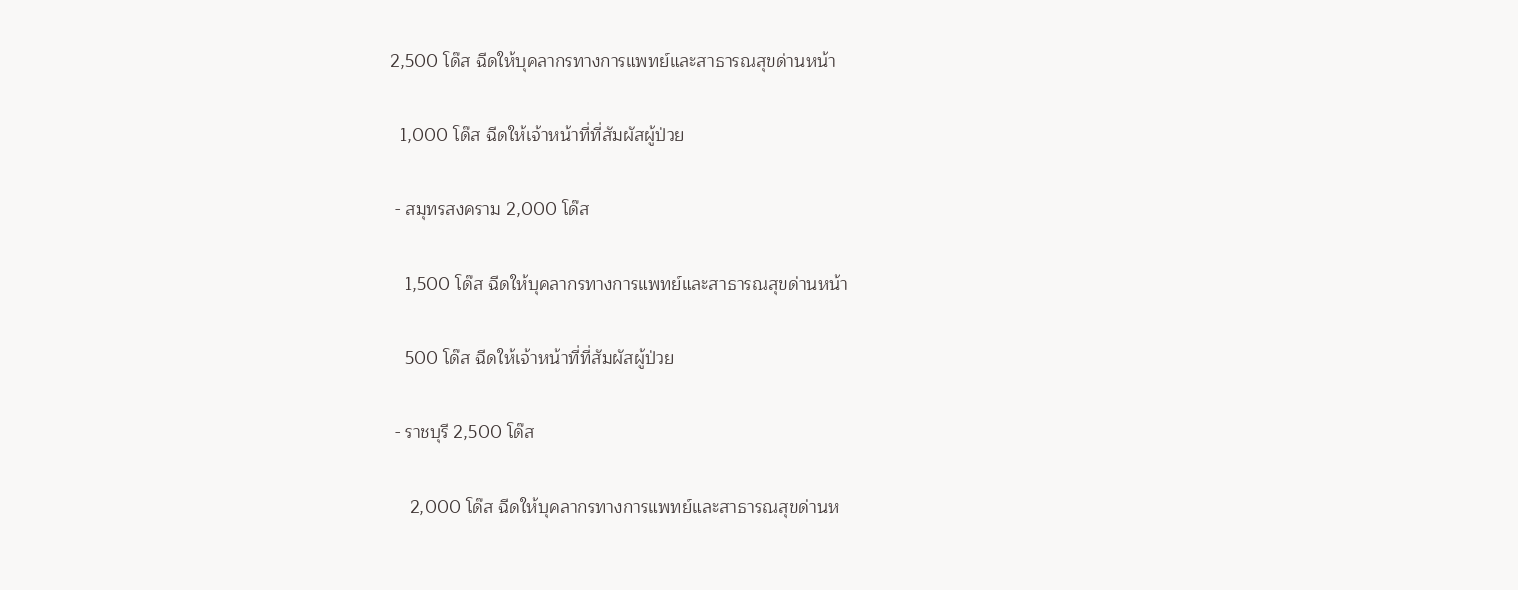2,500 โด๊ส ฉีดให้บุคลากรทางการแพทย์และสาธารณสุขด่านหน้า

  1,000 โด๊ส ฉีดให้เจ้าหน้าที่ที่สัมผัสผู้ป่วย

 - สมุทรสงคราม 2,000 โด๊ส

   1,500 โด๊ส ฉีดให้บุคลากรทางการแพทย์และสาธารณสุขด่านหน้า

   500 โด๊ส ฉีดให้เจ้าหน้าที่ที่สัมผัสผู้ป่วย

 - ราชบุรี 2,500 โด๊ส

    2,000 โด๊ส ฉีดให้บุคลากรทางการแพทย์และสาธารณสุขด่านห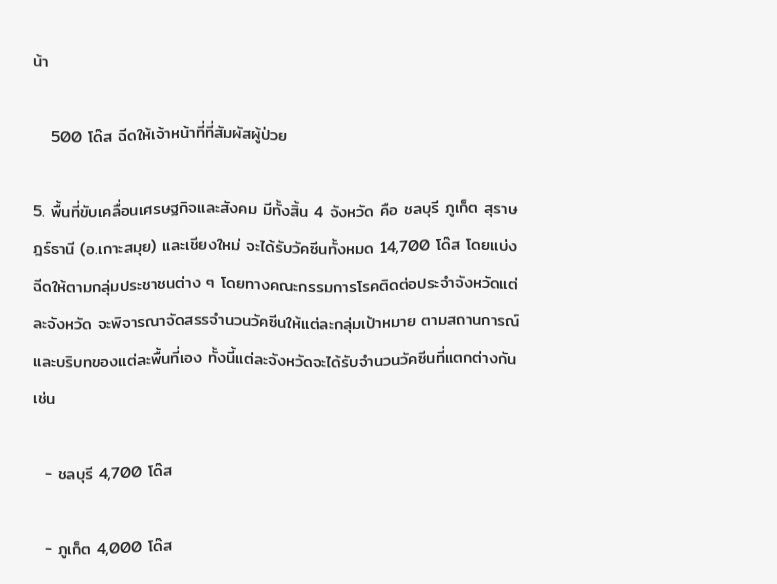น้า

   500 โด๊ส ฉีดให้เจ้าหน้าที่ที่สัมผัสผู้ป่วย

5. พื้นที่ขับเคลื่อนเศรษฐกิจและสังคม มีทั้งสิ้น 4 จังหวัด คือ ชลบุรี ภูเก็ต สุราษฎร์ธานี (อ.เกาะสมุย) และเชียงใหม่ จะได้รับวัคซีนทั้งหมด 14,700 โด๊ส โดยแบ่งฉีดให้ตามกลุ่มประชาชนต่าง ๆ โดยทางคณะกรรมการโรคติดต่อประจำจังหวัดแต่ละจังหวัด จะพิจารณาจัดสรรจำนวนวัคซีนให้แต่ละกลุ่มเป้าหมาย ตามสถานการณ์และบริบทของแต่ละพื้นที่เอง ทั้งนี้แต่ละจังหวัดจะได้รับจำนวนวัคซีนที่แตกต่างกัน เช่น

  - ชลบุรี 4,700 โด๊ส

  - ภูเก็ต 4,000 โด๊ส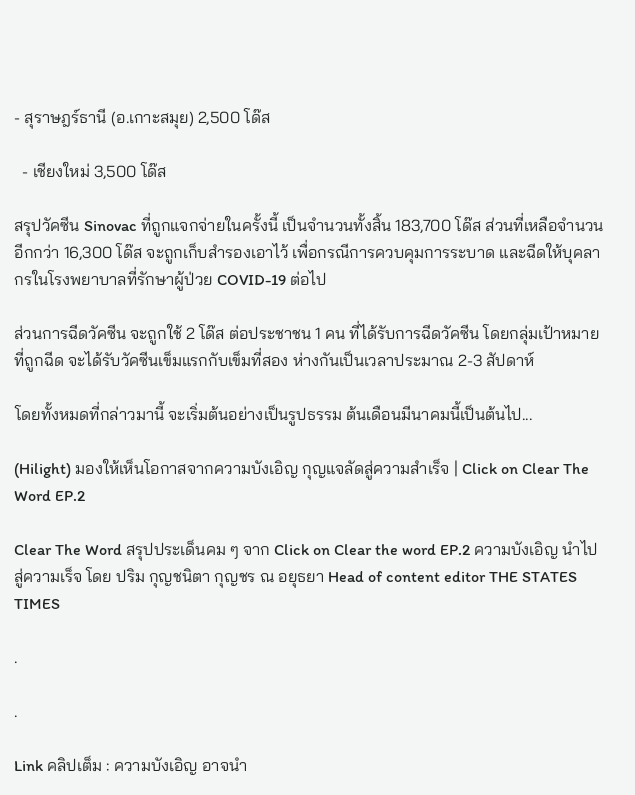- สุราษฎร์ธานี (อ.เกาะสมุย) 2,500 โด๊ส

  - เชียงใหม่ 3,500 โด๊ส

สรุปวัคซีน Sinovac ที่ถูกแจกจ่ายในครั้งนี้ เป็นจำนวนทั้งสิ้น 183,700 โด๊ส ส่วนที่เหลือจำนวนอีกกว่า 16,300 โด๊ส จะถูกเก็บสำรองเอาไว้ เพื่อกรณีการควบคุมการระบาด และฉีดให้บุคลากรในโรงพยาบาลที่รักษาผู้ป่วย COVID-19 ต่อไป

ส่วนการฉีดวัคซีน จะถูกใช้ 2 โด๊ส ต่อประชาชน 1 คน ที่ได้รับการฉีดวัคซีน โดยกลุ่มเป้าหมายที่ถูกฉีด จะได้รับวัคซีนเข็มแรกกับเข็มที่สอง ห่างกันเป็นเวลาประมาณ 2-3 สัปดาห์

โดยทั้งหมดที่กล่าวมานี้ จะเริ่มต้นอย่างเป็นรูปธรรม ต้นเดือนมีนาคมนี้เป็นต้นไป...

(Hilight) มองให้เห็นโอกาสจากความบังเอิญ กุญแจลัดสู่ความสำเร็จ | Click on Clear The Word EP.2

Clear The Word สรุปประเด็นคม ๆ จาก Click on Clear the word EP.2 ความบังเอิญ นำไปสู่ความเร็จ โดย ปริม กุญชนิตา กุญชร ณ อยุธยา Head of content editor THE STATES TIMES

.

.

Link คลิปเต็ม : ความบังเอิญ อาจนำ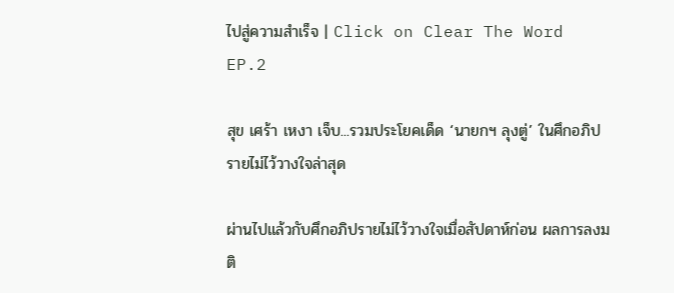ไปสู่ความสำเร็จ | Click on Clear The Word EP.2

สุข เศร้า เหงา เจ็บ...รวมประโยคเด็ด ‘นายกฯ ลุงตู่’ ในศึกอภิปรายไม่ไว้วางใจล่าสุด

ผ่านไปแล้วกับศึกอภิปรายไม่ไว้วางใจเมื่อสัปดาห์ก่อน ผลการลงมติ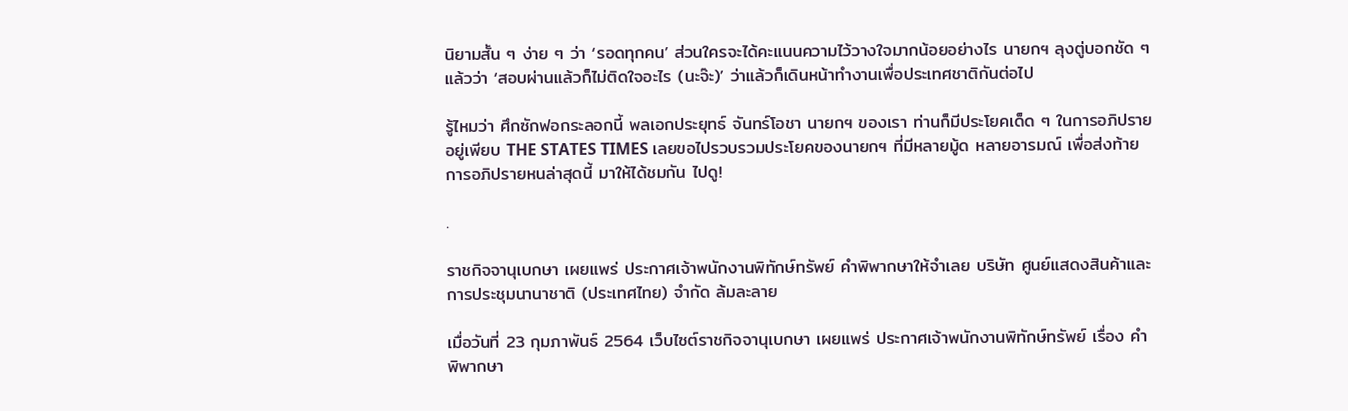นิยามสั้น ๆ ง่าย ๆ ว่า ‘รอดทุกคน’ ส่วนใครจะได้คะแนนความไว้วางใจมากน้อยอย่างไร นายกฯ ลุงตู่บอกชัด ๆ แล้วว่า ‘สอบผ่านแล้วก็ไม่ติดใจอะไร (นะจ๊ะ)’ ว่าแล้วก็เดินหน้าทำงานเพื่อประเทศชาติกันต่อไป

รู้ไหมว่า ศึกซักฟอกระลอกนี้ พลเอกประยุทธ์ จันทร์โอชา นายกฯ ของเรา ท่านก็มีประโยคเด็ด ๆ ในการอภิปรายอยู่เพียบ THE STATES TIMES เลยขอไปรวบรวมประโยคของนายกฯ ที่มีหลายมู้ด หลายอารมณ์ เพื่อส่งท้ายการอภิปรายหนล่าสุดนี้ มาให้ได้ชมกัน ไปดู!

.

ราชกิจจานุเบกษา เผยแพร่ ประกาศเจ้าพนักงานพิทักษ์ทรัพย์ คำพิพากษาให้จำเลย บริษัท ศูนย์แสดงสินค้าและการประชุมนานาชาติ (ประเทศไทย) จํากัด ล้มละลาย

เมื่อวันที่ 23 กุมภาพันธ์ 2564 เว็บไซต์ราชกิจจานุเบกษา เผยแพร่ ประกาศเจ้าพนักงานพิทักษ์ทรัพย์ เรื่อง คำพิพากษา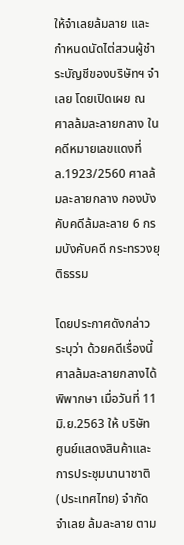ให้จำเลยล้มลาย และกำหนดนัดไต่สวนผู้ชำระบัญชีของบริษัทฯ จำเลย โดยเปิดเผย ณ ศาลล้มละลายกลาง ในคดีหมายเลขแดงที่ ล.1923/2560 ศาลล้มละลายกลาง กองบังคับคดีล้มละลาย 6 กรมบังคับคดี กระทรวงยุติธรรม

โดยประกาศดังกล่าวระบุว่า ด้วยคดีเรื่องนี้ ศาลล้มละลายกลางได้พิพากษา เมื่อวันที่ 11 มิ.ย.2563 ให้ บริษัท ศูนย์แสดงสินค้าและการประชุมนานาชาติ (ประเทศไทย) จำกัด จำเลย ล้มละลาย ตาม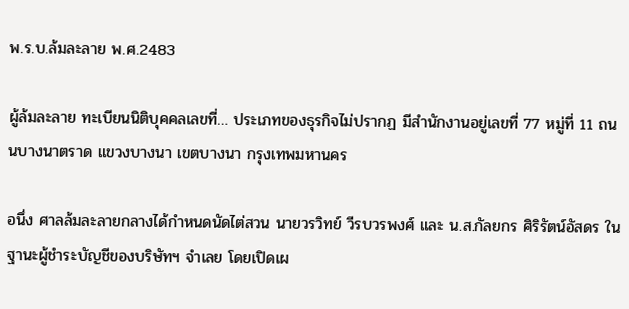พ.ร.บ.ล้มละลาย พ.ศ.2483

ผู้ล้มละลาย ทะเบียนนิติบุคคลเลขที่… ประเภทของธุรกิจไม่ปรากฏ มีสำนักงานอยู่เลขที่ 77 หมู่ที่ 11 ถนนบางนาตราด แขวงบางนา เขตบางนา กรุงเทพมหานคร

อนึ่ง ศาลล้มละลายกลางได้กําหนดนัดไต่สวน นายวรวิทย์ วีรบวรพงศ์ และ น.ส.กัลยกร ศิริรัตน์อัสดร ในฐานะผู้ชําระบัญชีของบริษัทฯ จําเลย โดยเปิดเผ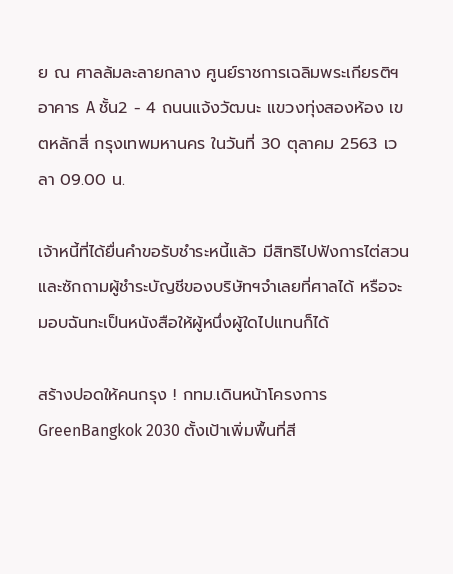ย ณ ศาลล้มละลายกลาง ศูนย์ราชการเฉลิมพระเกียรติฯ อาคาร A ชั้น2 - 4 ถนนแจ้งวัฒนะ แขวงทุ่งสองห้อง เขตหลักสี่ กรุงเทพมหานคร ในวันที่ 30 ตุลาคม 2563 เวลา 09.00 น.

เจ้าหนี้ที่ได้ยื่นคําขอรับชําระหนี้แล้ว มีสิทธิไปฟังการไต่สวนและซักถามผู้ชําระบัญชีของบริษัทฯจําเลยที่ศาลได้ หรือจะมอบฉันทะเป็นหนังสือให้ผู้หนึ่งผู้ใดไปแทนก็ได้

สร้างปอดให้คนกรุง ! กทม.เดินหน้าโครงการ GreenBangkok 2030 ตั้งเป้าเพิ่มพื้นที่สี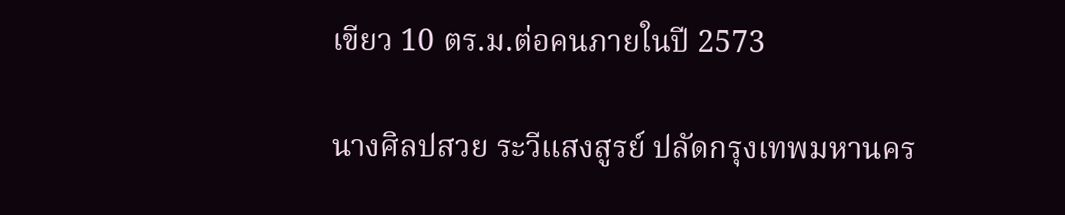เขียว 10 ตร.ม.ต่อคนภายในปี 2573

นางศิลปสวย ระวีแสงสูรย์ ปลัดกรุงเทพมหานคร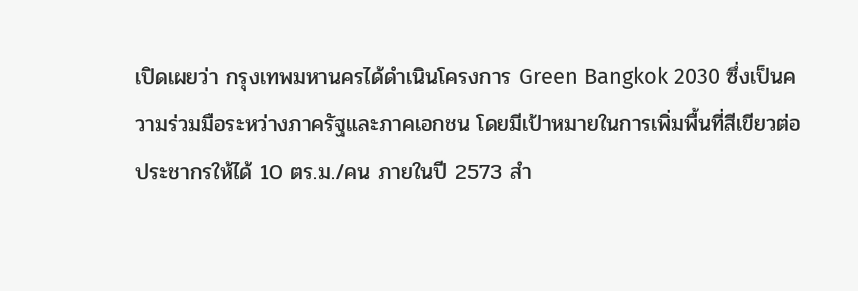เปิดเผยว่า กรุงเทพมหานครได้ดำเนินโครงการ Green Bangkok 2030 ซึ่งเป็นความร่วมมือระหว่างภาครัฐและภาคเอกชน โดยมีเป้าหมายในการเพิ่มพื้นที่สีเขียวต่อประชากรให้ได้ 10 ตร.ม./คน ภายในปี 2573 สำ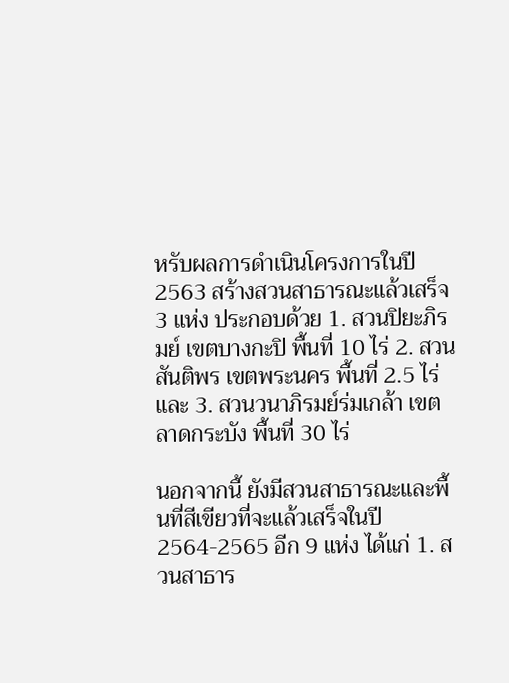หรับผลการดำเนินโครงการในปี 2563 สร้างสวนสาธารณะแล้วเสร็จ 3 แห่ง ประกอบด้วย 1. สวนปิยะภิรมย์ เขตบางกะปิ พื้นที่ 10 ไร่ 2. สวนสันติพร เขตพระนคร พื้นที่ 2.5 ไร่ และ 3. สวนวนาภิรมย์ร่มเกล้า เขตลาดกระบัง พื้นที่ 30 ไร่

นอกจากนี้ ยังมีสวนสาธารณะและพื้นที่สีเขียวที่จะแล้วเสร็จในปี 2564-2565 อีก 9 แห่ง ได้แก่ 1. สวนสาธาร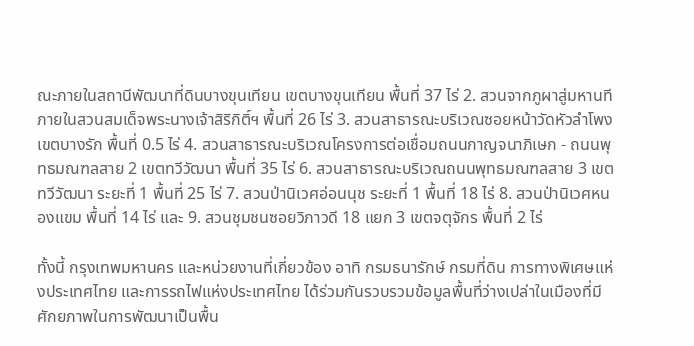ณะภายในสถานีพัฒนาที่ดินบางขุนเทียน เขตบางขุนเทียน พื้นที่ 37 ไร่ 2. สวนจากภูผาสู่มหานทีภายในสวนสมเด็จพระนางเจ้าสิริกิติ์ฯ พื้นที่ 26 ไร่ 3. สวนสาธารณะบริเวณซอยหน้าวัดหัวลำโพง เขตบางรัก พื้นที่ 0.5 ไร่ 4. สวนสาธารณะบริเวณโครงการต่อเชื่อมถนนกาญจนาภิเษก - ถนนพุทธมณฑลสาย 2 เขตทวีวัฒนา พื้นที่ 35 ไร่ 6. สวนสาธารณะบริเวณถนนพุทธมณฑลสาย 3 เขตทวีวัฒนา ระยะที่ 1 พื้นที่ 25 ไร่ 7. สวนป่านิเวศอ่อนนุช ระยะที่ 1 พื้นที่ 18 ไร่ 8. สวนป่านิเวศหนองแขม พื้นที่ 14 ไร่ และ 9. สวนชุมชนซอยวิภาวดี 18 แยก 3 เขตจตุจักร พื้นที่ 2 ไร่

ทั้งนี้ กรุงเทพมหานคร และหน่วยงานที่เกี่ยวข้อง อาทิ กรมธนารักษ์ กรมที่ดิน การทางพิเศษแห่งประเทศไทย และการรถไฟแห่งประเทศไทย ได้ร่วมกันรวบรวมข้อมูลพื้นที่ว่างเปล่าในเมืองที่มีศักยภาพในการพัฒนาเป็นพื้น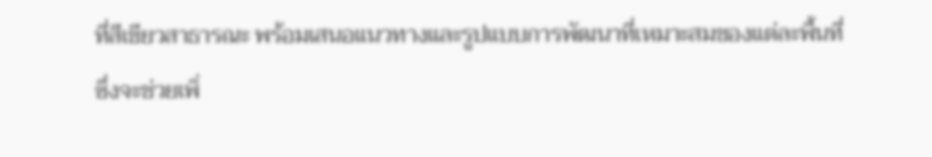ที่สีเขียวสาธารณะ พร้อมเสนอแนวทางและรูปแบบการพัฒนาที่เหมาะสมของแต่ละพื้นที่ ซึ่งจะช่วยเพิ่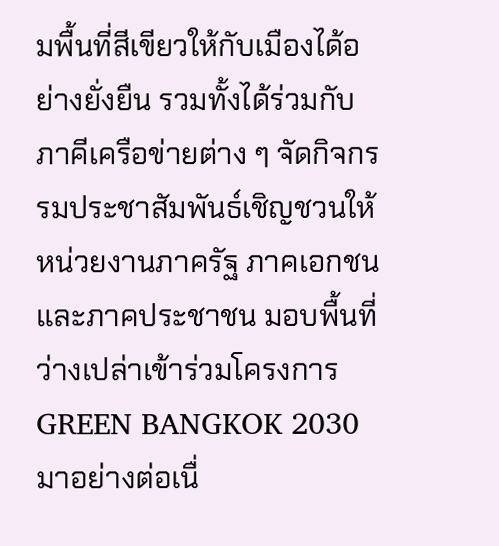มพื้นที่สีเขียวให้กับเมืองได้อย่างยั่งยืน รวมทั้งได้ร่วมกับภาคีเครือข่ายต่าง ๆ จัดกิจกรรมประชาสัมพันธ์เชิญชวนให้หน่วยงานภาครัฐ ภาคเอกชน และภาคประชาชน มอบพื้นที่ว่างเปล่าเข้าร่วมโครงการ GREEN BANGKOK 2030 มาอย่างต่อเนื่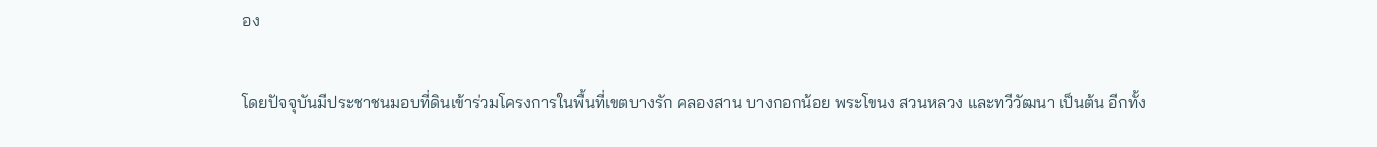อง

โดยปัจจุบันมีประชาชนมอบที่ดินเข้าร่วมโครงการในพื้นที่เขตบางรัก คลองสาน บางกอกน้อย พระโขนง สวนหลวง และทวีวัฒนา เป็นต้น อีกทั้ง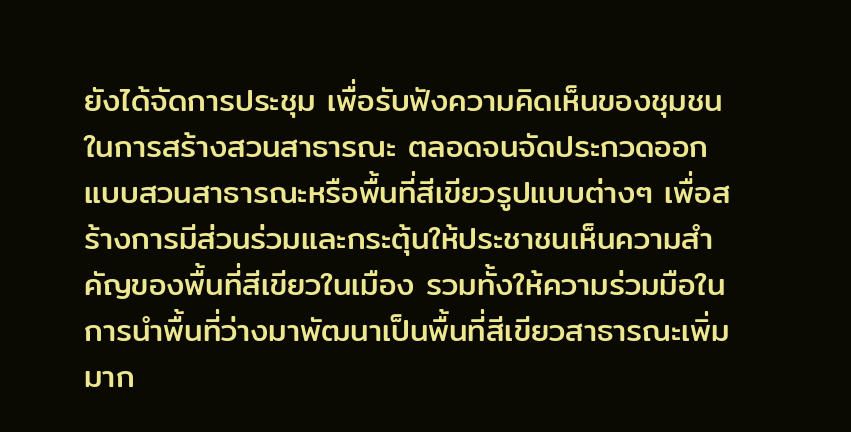ยังได้จัดการประชุม เพื่อรับฟังความคิดเห็นของชุมชนในการสร้างสวนสาธารณะ ตลอดจนจัดประกวดออกแบบสวนสาธารณะหรือพื้นที่สีเขียวรูปแบบต่างๆ เพื่อสร้างการมีส่วนร่วมและกระตุ้นให้ประชาชนเห็นความสำคัญของพื้นที่สีเขียวในเมือง รวมทั้งให้ความร่วมมือในการนำพื้นที่ว่างมาพัฒนาเป็นพื้นที่สีเขียวสาธารณะเพิ่มมาก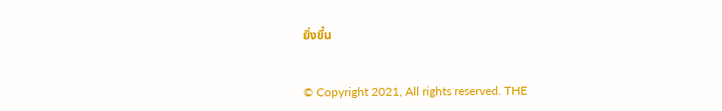ยิ่งขึ้น


© Copyright 2021, All rights reserved. THE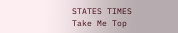STATES TIMES
Take Me Top